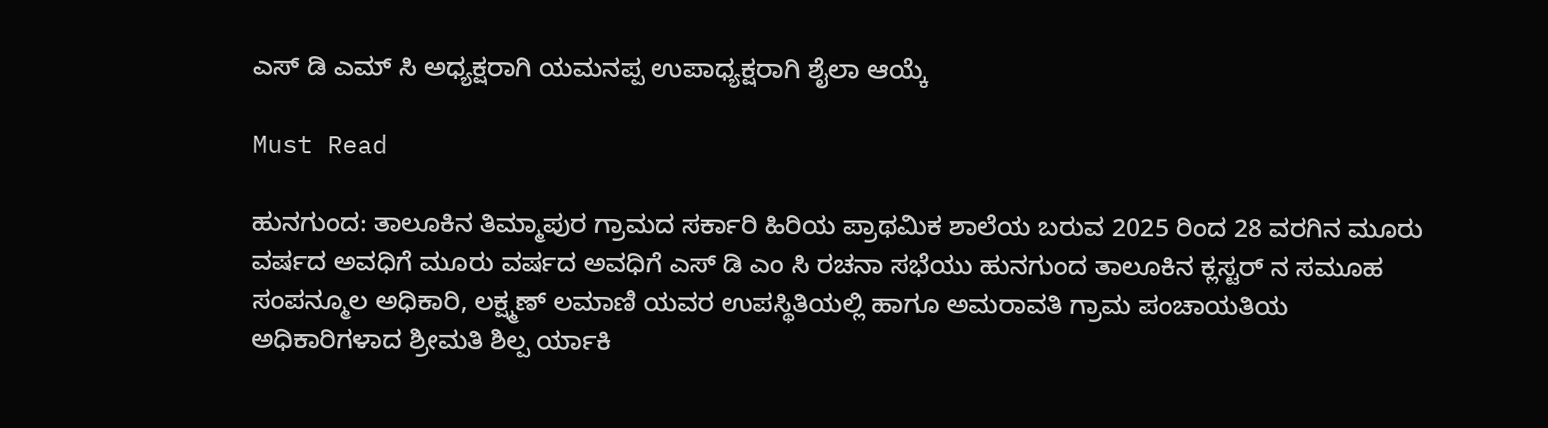ಎಸ್ ಡಿ ಎಮ್ ಸಿ ಅಧ್ಯಕ್ಷರಾಗಿ ಯಮನಪ್ಪ ಉಪಾಧ್ಯಕ್ಷರಾಗಿ ಶೈಲಾ ಆಯ್ಕೆ

Must Read

ಹುನಗುಂದ: ತಾಲೂಕಿನ ತಿಮ್ಮಾಪುರ ಗ್ರಾಮದ ಸರ್ಕಾರಿ ಹಿರಿಯ ಪ್ರಾಥಮಿಕ ಶಾಲೆಯ ಬರುವ 2025 ರಿಂದ 28 ವರಗಿನ ಮೂರು ವರ್ಷದ ಅವಧಿಗೆ ಮೂರು ವರ್ಷದ ಅವಧಿಗೆ ಎಸ್ ಡಿ ಎಂ ಸಿ ರಚನಾ ಸಭೆಯು ಹುನಗುಂದ ತಾಲೂಕಿನ ಕ್ಲಸ್ಟರ್ ನ ಸಮೂಹ ಸಂಪನ್ಮೂಲ ಅಧಿಕಾರಿ, ಲಕ್ಷ್ಮಣ್ ಲಮಾಣಿ ಯವರ ಉಪಸ್ಥಿತಿಯಲ್ಲಿ ಹಾಗೂ ಅಮರಾವತಿ ಗ್ರಾಮ ಪಂಚಾಯತಿಯ ಅಧಿಕಾರಿಗಳಾದ ಶ್ರೀಮತಿ ಶಿಲ್ಪ ರ್ಯಾಕಿ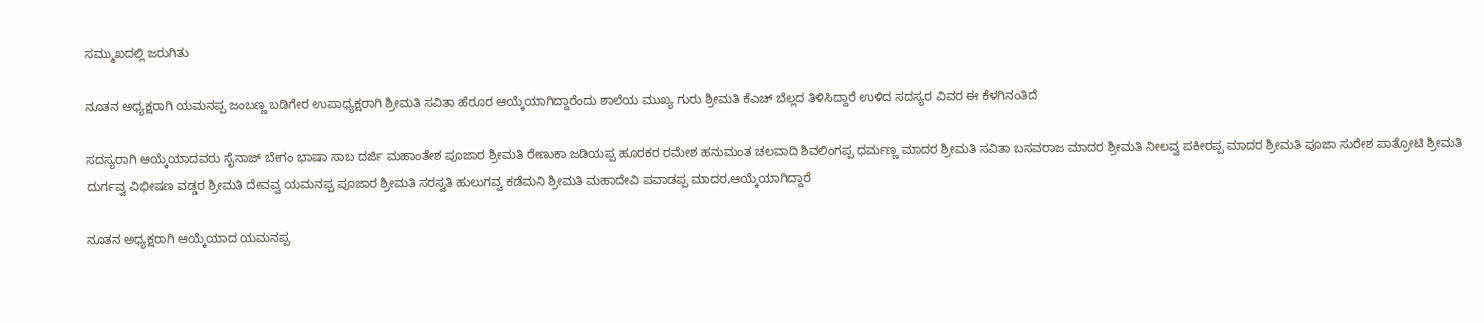ಸಮ್ಮುಖದಲ್ಲಿ ಜರುಗಿತು

ನೂತನ ಅಧ್ಯಕ್ಷರಾಗಿ ಯಮನಪ್ಪ ಜಂಬಣ್ಣ ಬಡಿಗೇರ ಉಪಾಧ್ಯಕ್ಷರಾಗಿ ಶ್ರೀಮತಿ ಸವಿತಾ ಹೆರೂರ ಆಯ್ಕೆಯಾಗಿದ್ದಾರೆಂದು ಶಾಲೆಯ ಮುಖ್ಯ ಗುರು ಶ್ರೀಮತಿ ಕೆಎಚ್ ಬೆಲ್ಲದ ತಿಳಿಸಿದ್ದಾರೆ ಉಳಿದ ಸದಸ್ಯರ ವಿವರ ಈ ಕೆಳಗಿನಂತಿದೆ

ಸದಸ್ಯರಾಗಿ ಆಯ್ಕೆಯಾದವರು ಸೈನಾಜ್ ಬೇಗಂ ಭಾಷಾ ಸಾಬ ದರ್ಜಿ ಮಹಾಂತೇಶ ಪೂಜಾರ ಶ್ರೀಮತಿ ರೇಣುಕಾ ಜಡಿಯಪ್ಪ ಹೂರಕರ ರಮೇಶ ಹನುಮಂತ ಚಲವಾದಿ ಶಿವಲಿಂಗಪ್ಪ ಧರ್ಮಣ್ಣ ಮಾದರ ಶ್ರೀಮತಿ ಸವಿತಾ ಬಸವರಾಜ ಮಾದರ ಶ್ರೀಮತಿ ನೀಲವ್ವ ಪಕೀರಪ್ಪ ಮಾದರ ಶ್ರೀಮತಿ ಪೂಜಾ ಸುರೇಶ ಪಾತ್ರೋಟಿ ಶ್ರೀಮತಿ ದುರ್ಗವ್ವ ವಿಭೀಷಣ ವಡ್ಡರ ಶ್ರೀಮತಿ ದೇವವ್ವ ಯಮನಪ್ಪ ಪೂಜಾರ ಶ್ರೀಮತಿ ಸರಸ್ವತಿ ಹುಲುಗವ್ವ ಕಡೆಮನಿ ಶ್ರೀಮತಿ ಮಹಾದೇವಿ ಪವಾಡಪ್ಪ ಮಾದರ,ಆಯ್ಕೆಯಾಗಿದ್ದಾರೆ

ನೂತನ ಅಧ್ಯಕ್ಷರಾಗಿ ಆಯ್ಕೆಯಾದ ಯಮನಪ್ಪ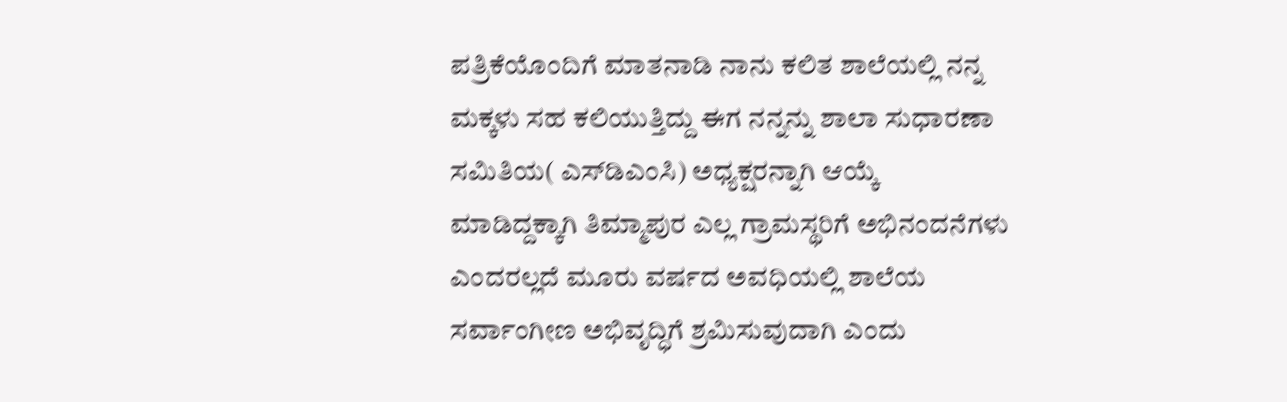ಪತ್ರಿಕೆಯೊಂದಿಗೆ ಮಾತನಾಡಿ ನಾನು ಕಲಿತ ಶಾಲೆಯಲ್ಲಿ ನನ್ನ ಮಕ್ಕಳು ಸಹ ಕಲಿಯುತ್ತಿದ್ದು ಈಗ ನನ್ನನ್ನು ಶಾಲಾ ಸುಧಾರಣಾ ಸಮಿತಿಯ( ಎಸ್‌ಡಿಎಂಸಿ) ಅಧ್ಯಕ್ಷರನ್ನಾಗಿ ಆಯ್ಕೆ ಮಾಡಿದ್ದಕ್ಕಾಗಿ ತಿಮ್ಮಾಪುರ ಎಲ್ಲ ಗ್ರಾಮಸ್ಥರಿಗೆ ಅಭಿನಂದನೆಗಳು ಎಂದರಲ್ಲದೆ ಮೂರು ವರ್ಷದ ಅವಧಿಯಲ್ಲಿ ಶಾಲೆಯ ಸರ್ವಾಂಗೀಣ ಅಭಿವೃದ್ಧಿಗೆ ಶ್ರಮಿಸುವುದಾಗಿ ಎಂದು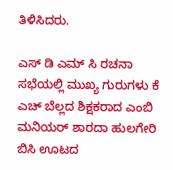ತಿಳಿಸಿದರು.

ಎಸ್ ಡಿ ಎಮ್ ಸಿ ರಚನಾ ಸಭೆಯಲ್ಲಿ ಮುಖ್ಯ ಗುರುಗಳು ಕೆ ಎಚ್ ಬೆಲ್ಲದ ಶಿಕ್ಷಕರಾದ ಎಂಬಿ ಮನಿಯರ್ ಶಾರದಾ ಹುಲಗೇರಿ ಬಿಸಿ ಊಟದ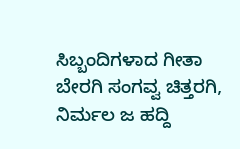ಸಿಬ್ಬಂದಿಗಳಾದ ಗೀತಾ ಬೇರಗಿ ಸಂಗವ್ವ ಚಿತ್ತರಗಿ, ನಿರ್ಮಲ ಜ ಹದ್ದಿ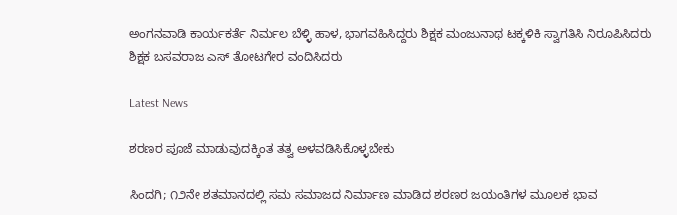ಅಂಗನವಾಡಿ ಕಾರ್ಯಕರ್ತೆ ನಿರ್ಮಲ ಬೆಳ್ಳಿ ಹಾಳ, ಭಾಗವಹಿಸಿದ್ದರು ಶಿಕ್ಷಕ ಮಂಜುನಾಥ ಟಕ್ಕಳಿಕಿ ಸ್ವಾಗತಿಸಿ ನಿರೂಪಿಸಿದರು ಶಿಕ್ಷಕ ಬಸವರಾಜ ಎಸ್ ತೋಟಗೇರ ವಂದಿಸಿದರು

Latest News

ಶರಣರ ಪೂಜೆ ಮಾಡುವುದಕ್ಕಿಂತ ತತ್ವ ಅಳವಡಿಸಿಕೊಳ್ಳಬೇಕು

ಸಿಂದಗಿ; ೧೨ನೇ ಶತಮಾನದಲ್ಲಿ ಸಮ ಸಮಾಜದ ನಿರ್ಮಾಣ ಮಾಡಿದ ಶರಣರ ಜಯಂತಿಗಳ ಮೂಲಕ ಭಾವ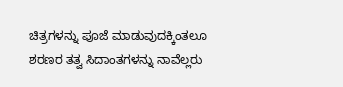ಚಿತ್ರಗಳನ್ನು ಪೂಜೆ ಮಾಡುವುದಕ್ಕಿಂತಲೂ ಶರಣರ ತತ್ವ ಸಿದಾಂತಗಳನ್ನು ನಾವೆಲ್ಲರು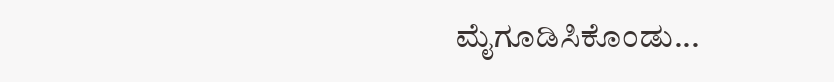ಮೈಗೂಡಿಸಿಕೊಂಡು...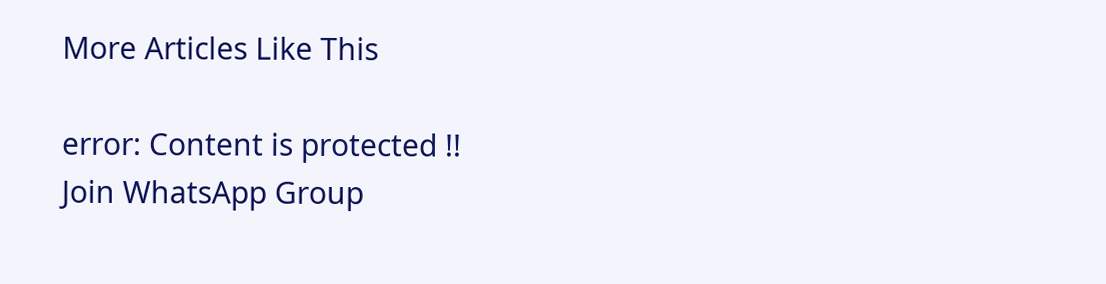More Articles Like This

error: Content is protected !!
Join WhatsApp Group